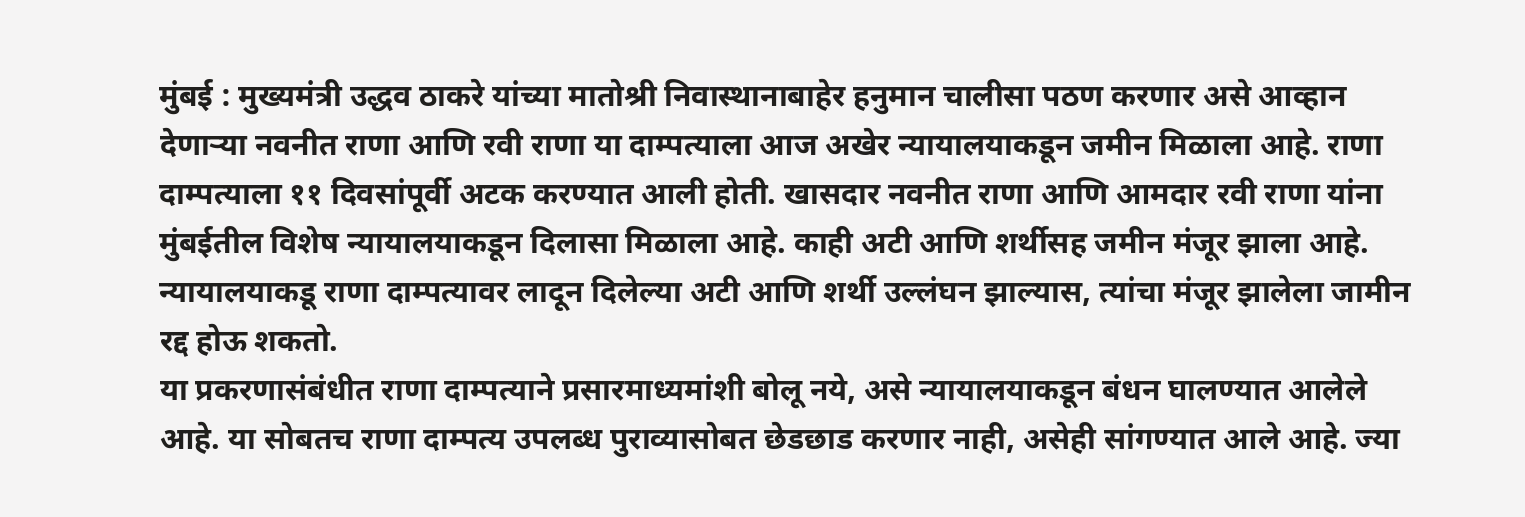मुंबई : मुख्यमंत्री उद्धव ठाकरे यांच्या मातोश्री निवास्थानाबाहेर हनुमान चालीसा पठण करणार असे आव्हान देणाऱ्या नवनीत राणा आणि रवी राणा या दाम्पत्याला आज अखेर न्यायालयाकडून जमीन मिळाला आहे. राणा दाम्पत्याला ११ दिवसांपूर्वी अटक करण्यात आली होती. खासदार नवनीत राणा आणि आमदार रवी राणा यांना मुंबईतील विशेष न्यायालयाकडून दिलासा मिळाला आहे. काही अटी आणि शर्थीसह जमीन मंजूर झाला आहे. न्यायालयाकडू राणा दाम्पत्यावर लादून दिलेल्या अटी आणि शर्थी उल्लंघन झाल्यास, त्यांचा मंजूर झालेला जामीन रद्द होऊ शकतो.
या प्रकरणासंबंधीत राणा दाम्पत्याने प्रसारमाध्यमांशी बोलू नये, असे न्यायालयाकडून बंधन घालण्यात आलेले आहे. या सोबतच राणा दाम्पत्य उपलब्ध पुराव्यासोबत छेडछाड करणार नाही, असेही सांगण्यात आले आहे. ज्या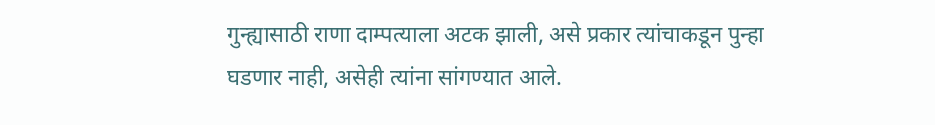गुन्ह्यासाठी राणा दाम्पत्याला अटक झाली, असे प्रकार त्यांचाकडून पुन्हा घडणार नाही, असेही त्यांना सांगण्यात आले.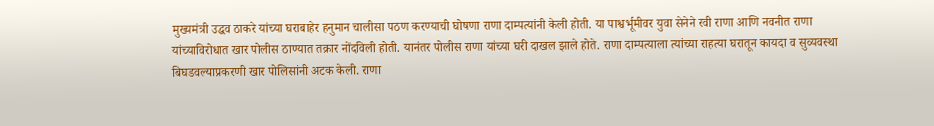मुख्यमंत्री उद्धव ठाकरे यांच्या घराबाहेर हनुमान चालीसा पठण करण्याची घोषणा राणा दाम्पत्यांनी केली होती. या पाश्वर्भूमीवर युवा सेनेने रवी राणा आणि नवनीत राणा यांच्याविरोधात खार पोलीस ठाण्यात तक्रार नोंदविली होती. यानंतर पोलीस राणा यांच्या घरी दाखल झाले होते. राणा दाम्पत्याला त्यांच्या राहत्या घरातून कायदा व सुव्यवस्था बिघडवल्याप्रकरणी खार पोलिसांनी अटक केली. राणा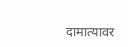दामात्यावर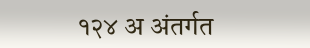१२४ अ अंतर्गत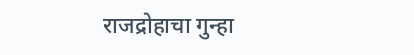राजद्रोहाचा गुन्हा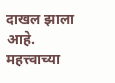दाखल झाला आहे.
महत्त्वाच्या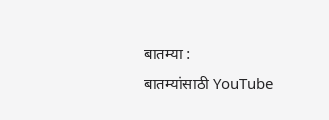बातम्या :
बातम्यांसाठी YouTube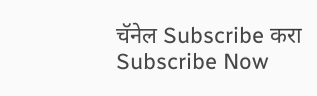चॅनेल Subscribe करा
Subscribe Now